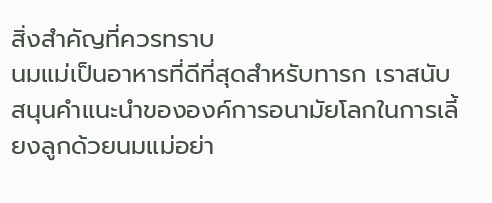สิ่งสำคัญที่ควรทราบ
นมแม่เป็นอาหารที่ดีที่สุดสำหรับทารก เราสนับสนุนคำแนะนำขององค์การอนามัยโลกในการเลี้ยงลูกด้วยนมแม่อย่า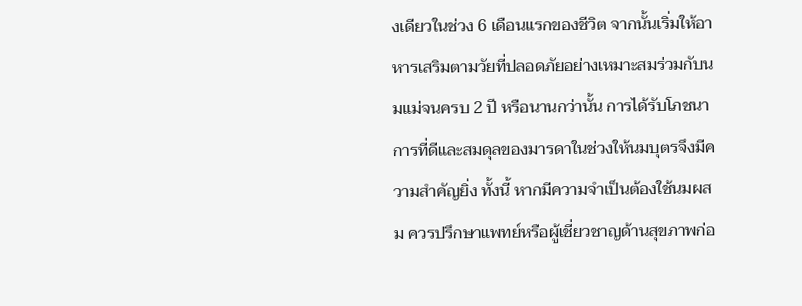งเดียวในช่วง 6 เดือนแรกของชีวิต จากนั้นเริ่มให้อาหารเสริมตามวัยที่ปลอดภัยอย่างเหมาะสมร่วมกับนมแม่จนครบ 2 ปี หรือนานกว่านั้น การได้รับโภชนาการที่ดีและสมดุลของมารดาในช่วงให้นมบุตรจึงมีความสำคัญยิ่ง ทั้งนี้ หากมีความจำเป็นต้องใช้นมผสม ควรปรึกษาแพทย์หรือผู้เชี่ยวชาญด้านสุขภาพก่อ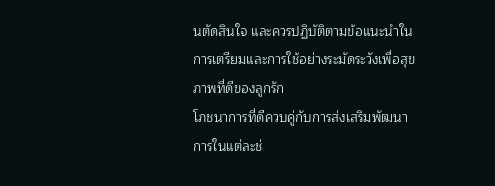นตัดสินใจ และควรปฏิบัติตามข้อแนะนำในการเตรียมและการใช้อย่างระมัดระวังเพื่อสุขภาพที่ดีของลูกรัก
โภชนาการที่ดีควบคู่กับการส่งเสริมพัฒนาการในแต่ละช่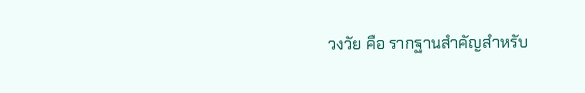วงวัย คือ รากฐานสำคัญสำหรับ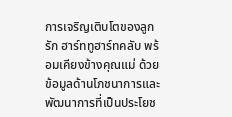การเจริญเติบโตของลูกรัก ฮาร์ททูฮาร์ทคลับ พร้อมเคียงข้างคุณแม่ ด้วยข้อมูลด้านโภชนาการและพัฒนาการที่เป็นประโยช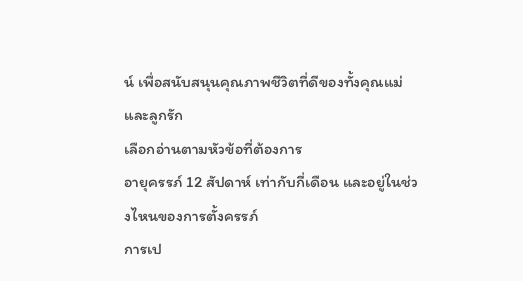น์ เพื่อสนับสนุนคุณภาพชีวิตที่ดีของทั้งคุณแม่และลูกรัก
เลือกอ่านตามหัวข้อที่ต้องการ
อายุครรภ์ 12 สัปดาห์ เท่ากับกี่เดือน และอยู่ในช่วงไหนของการตั้งครรภ์
การเป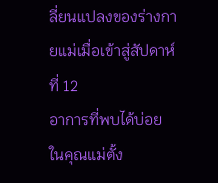ลี่ยนแปลงของร่างกายแม่เมื่อเข้าสู่สัปดาห์ที่ 12
อาการที่พบได้บ่อยในคุณแม่ตั้ง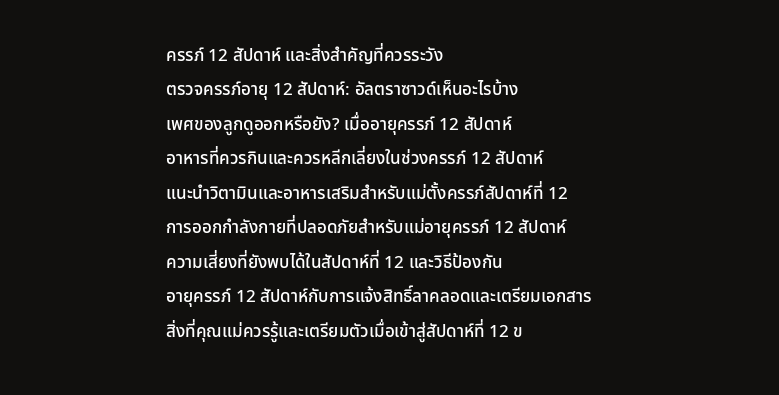ครรภ์ 12 สัปดาห์ และสิ่งสำคัญที่ควรระวัง
ตรวจครรภ์อายุ 12 สัปดาห์: อัลตราซาวด์เห็นอะไรบ้าง
เพศของลูกดูออกหรือยัง? เมื่ออายุครรภ์ 12 สัปดาห์
อาหารที่ควรกินและควรหลีกเลี่ยงในช่วงครรภ์ 12 สัปดาห์
แนะนำวิตามินและอาหารเสริมสำหรับแม่ตั้งครรภ์สัปดาห์ที่ 12
การออกกำลังกายที่ปลอดภัยสำหรับแม่อายุครรภ์ 12 สัปดาห์
ความเสี่ยงที่ยังพบได้ในสัปดาห์ที่ 12 และวิธีป้องกัน
อายุครรภ์ 12 สัปดาห์กับการแจ้งสิทธิ์ลาคลอดและเตรียมเอกสาร
สิ่งที่คุณแม่ควรรู้และเตรียมตัวเมื่อเข้าสู่สัปดาห์ที่ 12 ข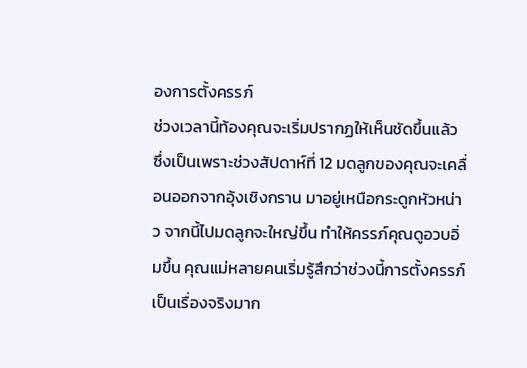องการตั้งครรภ์
ช่วงเวลานี้ท้องคุณจะเริ่มปรากฏให้เห็นชัดขึ้นแล้ว ซึ่งเป็นเพราะช่วงสัปดาห์ที่ 12 มดลูกของคุณจะเคลื่อนออกจากอุ้งเชิงกราน มาอยู่เหนือกระดูกหัวหน่าว จากนี้ไปมดลูกจะใหญ่ขึ้น ทำให้ครรภ์คุณดูอวบอิ่มขึ้น คุณแม่หลายคนเริ่มรู้สึกว่าช่วงนี้การตั้งครรภ์เป็นเรื่องจริงมาก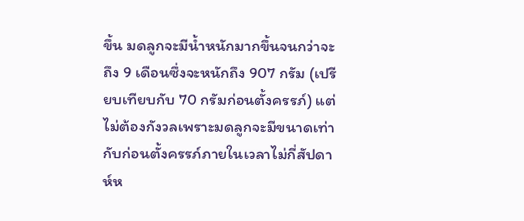ขึ้น มดลูกจะมีน้ำหนักมากขึ้นจนกว่าจะถึง 9 เดือนซึ่งจะหนักถึง 907 กรัม (เปรียบเทียบกับ 70 กรัมก่อนตั้งครรภ์) แต่ไม่ต้องกังวลเพราะมดลูกจะมีขนาดเท่ากับก่อนตั้งครรภ์ภายในเวลาไม่กี่สัปดาห์ห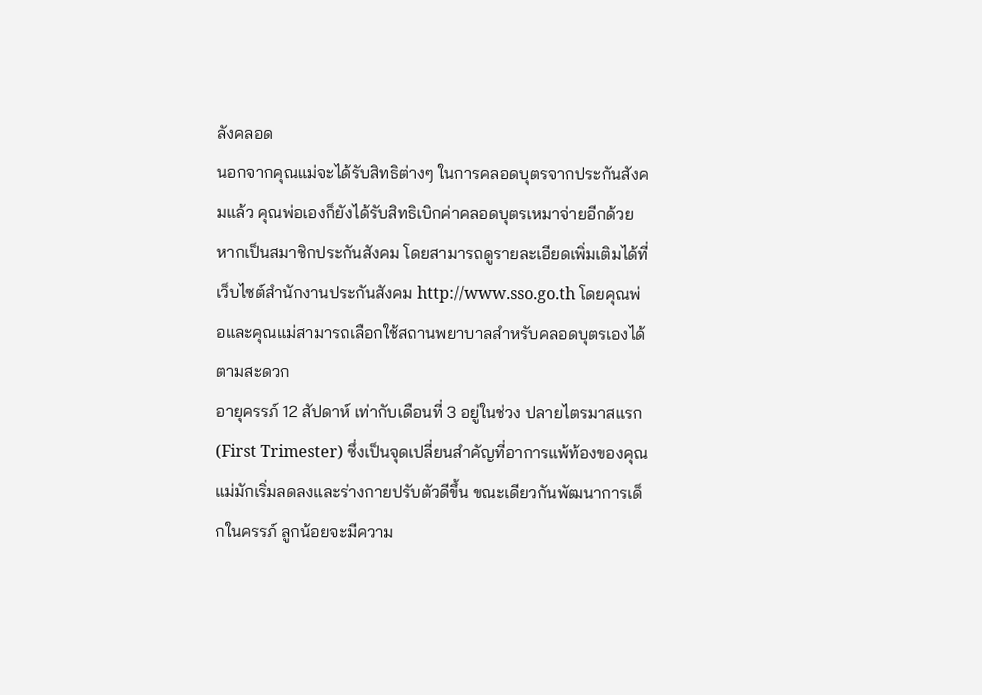ลังคลอด
นอกจากคุณแม่จะได้รับสิทธิต่างๆ ในการคลอดบุตรจากประกันสังคมแล้ว คุณพ่อเองก็ยังได้รับสิทธิเบิกค่าคลอดบุตรเหมาจ่ายอีกด้วยหากเป็นสมาชิกประกันสังคม โดยสามารถดูรายละเอียดเพิ่มเติมได้ที่เว็บไซต์สำนักงานประกันสังคม http://www.sso.go.th โดยคุณพ่อและคุณแม่สามารถเลือกใช้สถานพยาบาลสำหรับคลอดบุตรเองได้ตามสะดวก
อายุครรภ์ 12 สัปดาห์ เท่ากับเดือนที่ 3 อยู่ในช่วง ปลายไตรมาสแรก (First Trimester) ซึ่งเป็นจุดเปลี่ยนสำคัญที่อาการแพ้ท้องของคุณแม่มักเริ่มลดลงและร่างกายปรับตัวดีขึ้น ขณะเดียวกันพัฒนาการเด็กในครรภ์ ลูกน้อยจะมีความ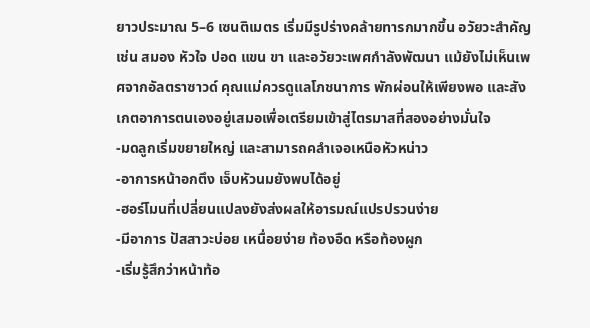ยาวประมาณ 5–6 เซนติเมตร เริ่มมีรูปร่างคล้ายทารกมากขึ้น อวัยวะสำคัญ เช่น สมอง หัวใจ ปอด แขน ขา และอวัยวะเพศกำลังพัฒนา แม้ยังไม่เห็นเพศจากอัลตราซาวด์ คุณแม่ควรดูแลโภชนาการ พักผ่อนให้เพียงพอ และสังเกตอาการตนเองอยู่เสมอเพื่อเตรียมเข้าสู่ไตรมาสที่สองอย่างมั่นใจ
-มดลูกเริ่มขยายใหญ่ และสามารถคลำเจอเหนือหัวหน่าว
-อาการหน้าอกตึง เจ็บหัวนมยังพบได้อยู่
-ฮอร์โมนที่เปลี่ยนแปลงยังส่งผลให้อารมณ์แปรปรวนง่าย
-มีอาการ ปัสสาวะบ่อย เหนื่อยง่าย ท้องอืด หรือท้องผูก
-เริ่มรู้สึกว่าหน้าท้อ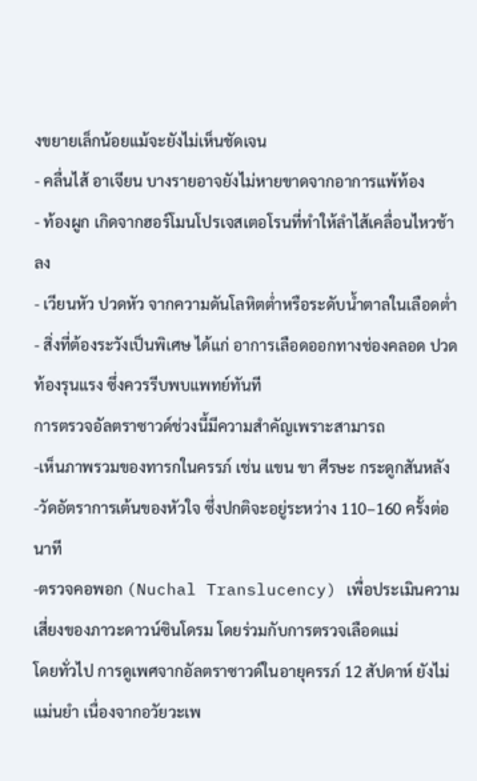งขยายเล็กน้อยแม้จะยังไม่เห็นชัดเจน
- คลื่นไส้ อาเจียน บางรายอาจยังไม่หายขาดจากอาการแพ้ท้อง
- ท้องผูก เกิดจากฮอร์โมนโปรเจสเตอโรนที่ทำให้ลำไส้เคลื่อนไหวช้าลง
- เวียนหัว ปวดหัว จากความดันโลหิตต่ำหรือระดับน้ำตาลในเลือดต่ำ
- สิ่งที่ต้องระวังเป็นพิเศษ ได้แก่ อาการเลือดออกทางช่องคลอด ปวดท้องรุนแรง ซึ่งควรรีบพบแพทย์ทันที
การตรวจอัลตราซาวด์ช่วงนี้มีความสำคัญเพราะสามารถ
-เห็นภาพรวมของทารกในครรภ์ เช่น แขน ขา ศีรษะ กระดูกสันหลัง
-วัดอัตราการเต้นของหัวใจ ซึ่งปกติจะอยู่ระหว่าง 110–160 ครั้งต่อนาที
-ตรวจคอพอก (Nuchal Translucency) เพื่อประเมินความเสี่ยงของภาวะดาวน์ซินโดรม โดยร่วมกับการตรวจเลือดแม่
โดยทั่วไป การดูเพศจากอัลตราซาวด์ในอายุครรภ์ 12 สัปดาห์ ยังไม่แม่นยำ เนื่องจากอวัยวะเพ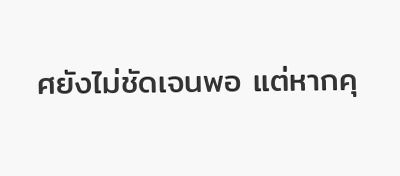ศยังไม่ชัดเจนพอ แต่หากคุ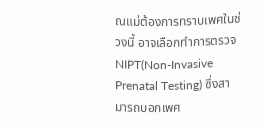ณแม่ต้องการทราบเพศในช่วงนี้ อาจเลือกทำการตรวจ NIPT(Non-Invasive Prenatal Testing) ซึ่งสามารถบอกเพศ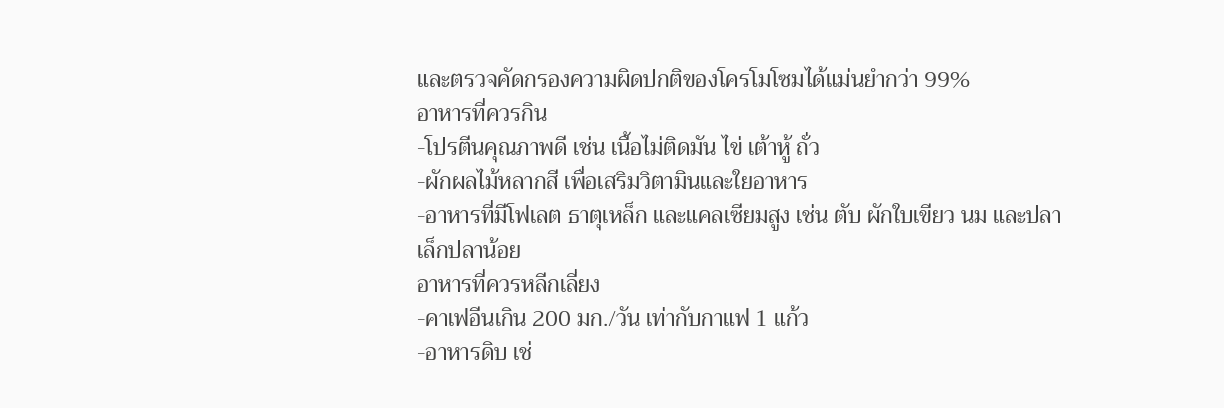และตรวจคัดกรองความผิดปกติของโครโมโซมได้แม่นยำกว่า 99%
อาหารที่ควรกิน
-โปรตีนคุณภาพดี เช่น เนื้อไม่ติดมัน ไข่ เต้าหู้ ถั่ว
-ผักผลไม้หลากสี เพื่อเสริมวิตามินและใยอาหาร
-อาหารที่มีโฟเลต ธาตุเหล็ก และแคลเซียมสูง เช่น ตับ ผักใบเขียว นม และปลาเล็กปลาน้อย
อาหารที่ควรหลีกเลี่ยง
-คาเฟอีนเกิน 200 มก./วัน เท่ากับกาแฟ 1 แก้ว
-อาหารดิบ เช่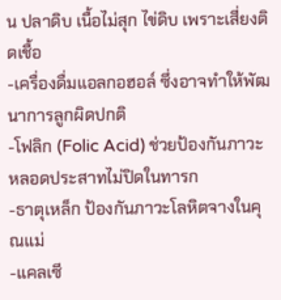น ปลาดิบ เนื้อไม่สุก ไข่ดิบ เพราะเสี่ยงติดเชื้อ
-เครื่องดื่มแอลกอฮอล์ ซึ่งอาจทำให้พัฒนาการลูกผิดปกติ
-โฟลิก (Folic Acid) ช่วยป้องกันภาวะหลอดประสาทไม่ปิดในทารก
-ธาตุเหล็ก ป้องกันภาวะโลหิตจางในคุณแม่
-แคลเซี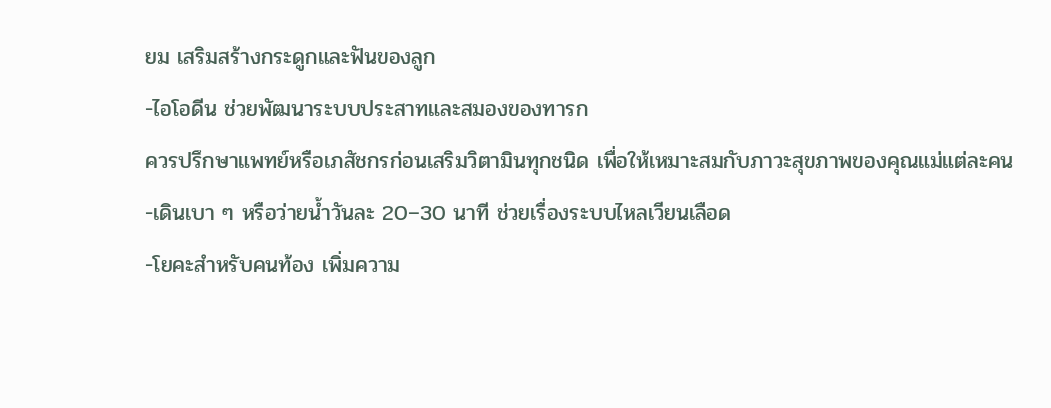ยม เสริมสร้างกระดูกและฟันของลูก
-ไอโอดีน ช่วยพัฒนาระบบประสาทและสมองของทารก
ควรปรึกษาแพทย์หรือเภสัชกรก่อนเสริมวิตามินทุกชนิด เพื่อให้เหมาะสมกับภาวะสุขภาพของคุณแม่แต่ละคน
-เดินเบา ๆ หรือว่ายน้ำวันละ 20–30 นาที ช่วยเรื่องระบบไหลเวียนเลือด
-โยคะสำหรับคนท้อง เพิ่มความ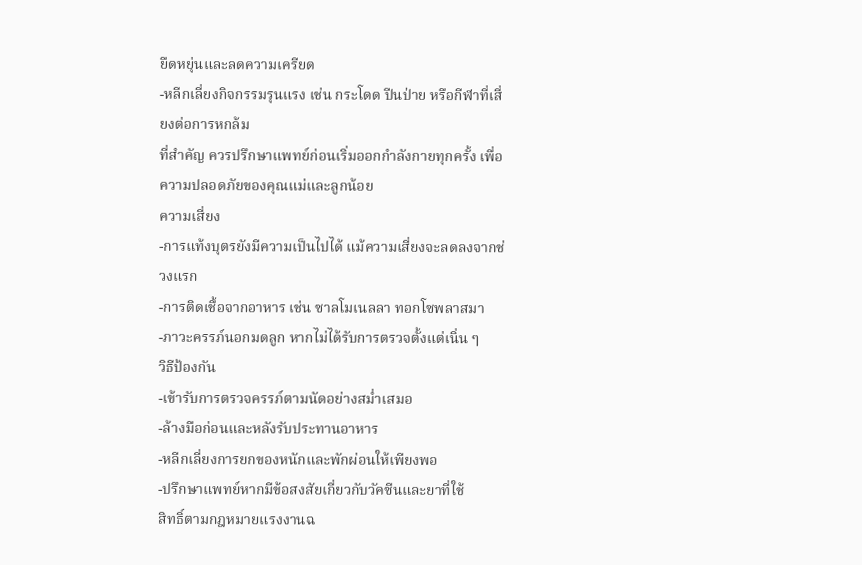ยืดหยุ่นและลดความเครียด
-หลีกเลี่ยงกิจกรรมรุนแรง เช่น กระโดด ปีนป่าย หรือกีฬาที่เสี่ยงต่อการหกล้ม
ที่สำคัญ ควรปรึกษาแพทย์ก่อนเริ่มออกกำลังกายทุกครั้ง เพื่อความปลอดภัยของคุณแม่และลูกน้อย
ความเสี่ยง
-การแท้งบุตรยังมีความเป็นไปได้ แม้ความเสี่ยงจะลดลงจากช่วงแรก
-การติดเชื้อจากอาหาร เช่น ซาลโมเนลลา ทอกโซพลาสมา
-ภาวะครรภ์นอกมดลูก หากไม่ได้รับการตรวจตั้งแต่เนิ่น ๆ
วิธีป้องกัน
-เข้ารับการตรวจครรภ์ตามนัดอย่างสม่ำเสมอ
-ล้างมือก่อนและหลังรับประทานอาหาร
-หลีกเลี่ยงการยกของหนักและพักผ่อนให้เพียงพอ
-ปรึกษาแพทย์หากมีข้อสงสัยเกี่ยวกับวัคซีนและยาที่ใช้
สิทธิ์ตามกฎหมายแรงงานฉ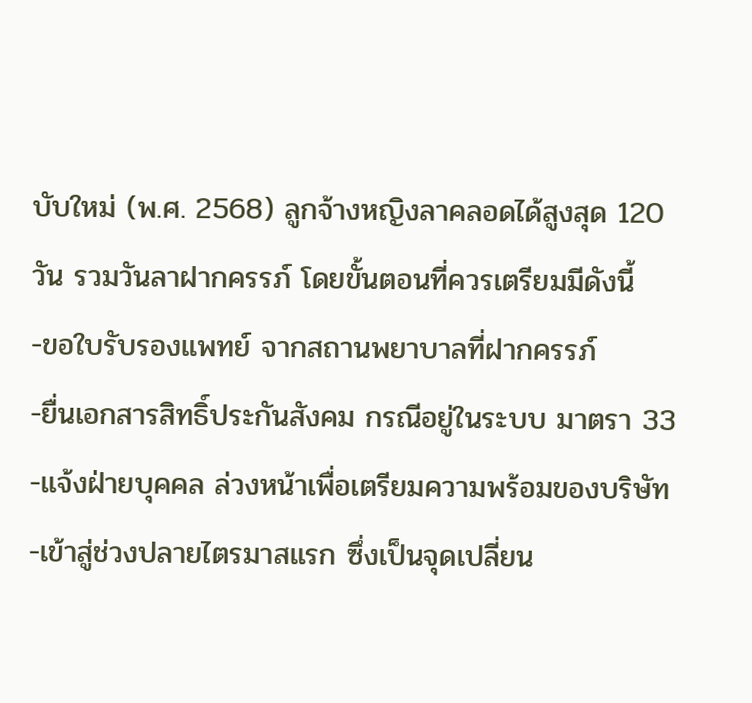บับใหม่ (พ.ศ. 2568) ลูกจ้างหญิงลาคลอดได้สูงสุด 120 วัน รวมวันลาฝากครรภ์ โดยขั้นตอนที่ควรเตรียมมีดังนี้
-ขอใบรับรองแพทย์ จากสถานพยาบาลที่ฝากครรภ์
-ยื่นเอกสารสิทธิ์ประกันสังคม กรณีอยู่ในระบบ มาตรา 33
-แจ้งฝ่ายบุคคล ล่วงหน้าเพื่อเตรียมความพร้อมของบริษัท
-เข้าสู่ช่วงปลายไตรมาสแรก ซึ่งเป็นจุดเปลี่ยน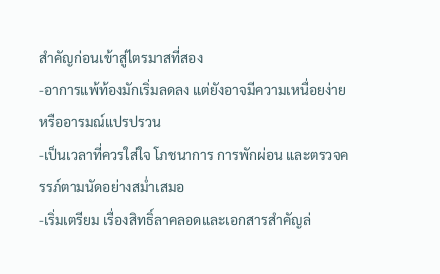สำคัญก่อนเข้าสู่ไตรมาสที่สอง
-อาการแพ้ท้องมักเริ่มลดลง แต่ยังอาจมีความเหนื่อยง่ายหรืออารมณ์แปรปรวน
-เป็นเวลาที่ควรใส่ใจ โภชนาการ การพักผ่อน และตรวจครรภ์ตามนัดอย่างสม่ำเสมอ
-เริ่มเตรียม เรื่องสิทธิ์ลาคลอดและเอกสารสำคัญล่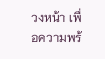วงหน้า เพื่อความพร้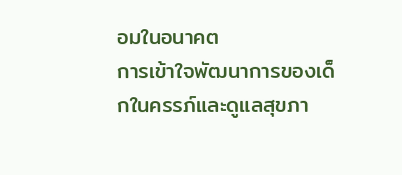อมในอนาคต
การเข้าใจพัฒนาการของเด็กในครรภ์และดูแลสุขภา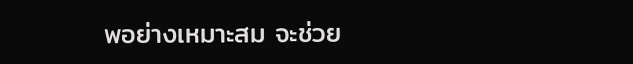พอย่างเหมาะสม จะช่วย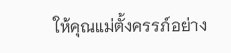ให้คุณแม่ตั้งครรภ์อย่าง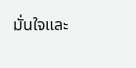มั่นใจและ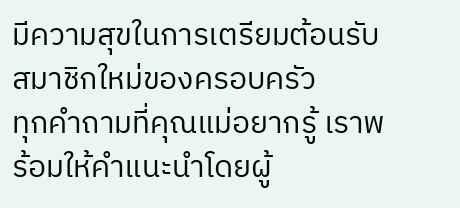มีความสุขในการเตรียมต้อนรับสมาชิกใหม่ของครอบครัว
ทุกคำถามที่คุณแม่อยากรู้ เราพร้อมให้คำแนะนำโดยผู้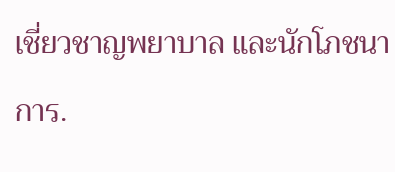เชี่ยวชาญพยาบาล และนักโภชนาการ.